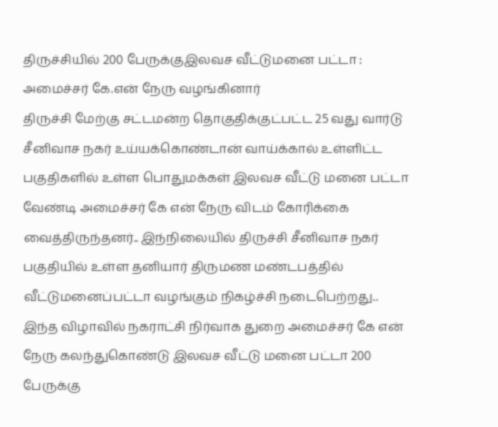திருச்சியில் 200 பேருக்குஇலவச வீட்டுமனை பட்டா : அமைச்சர் கே.என் நேரு வழங்கினார்
திருச்சி மேற்கு சட்டமன்ற தொகுதிக்குட்பட்ட 25 வது வார்டு சீனிவாச நகர் உய்யக்கொண்டான் வாய்க்கால் உள்ளிட்ட பகுதிகளில் உள்ள பொதுமக்கள் இலவச வீட்டு மனை பட்டா வேண்டி அமைச்சர் கே என் நேரு விடம் கோரிக்கை வைத்திருந்தனர்.. இந்நிலையில் திருச்சி சீனிவாச நகர் பகுதியில் உள்ள தனியார் திருமண மண்டபத்தில் வீட்டுமனைப்பட்டா வழங்கும் நிகழ்ச்சி நடைபெற்றது.. இந்த விழாவில் நகராட்சி நிர்வாக துறை அமைச்சர் கே என் நேரு கலந்துகொண்டு இலவச வீட்டு மனை பட்டா 200 பேருக்கு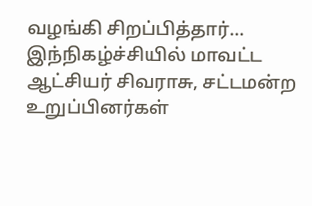வழங்கி சிறப்பித்தார்…
இந்நிகழ்ச்சியில் மாவட்ட ஆட்சியர் சிவராசு, சட்டமன்ற உறுப்பினர்கள்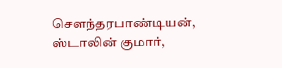சௌந்தரபாண்டியன், ஸ்டாலின் குமார்,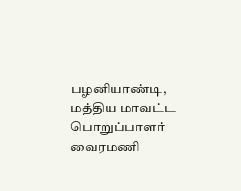பழனியாண்டி, மத்திய மாவட்ட பொறுப்பாளர் வைரமணி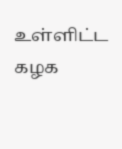உள்ளிட்ட கழக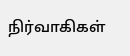நிர்வாகிகள்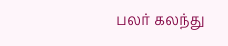பலர் கலந்து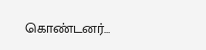கொண்டனர்…